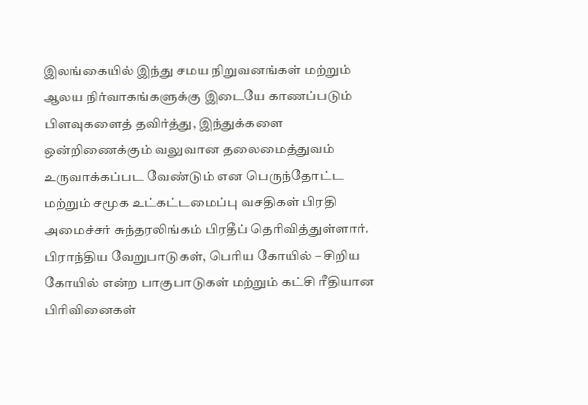இலங்கையில் இந்து சமய நிறுவனங்கள் மற்றும் ஆலய நிர்வாகங்களுக்கு இடையே காணப்படும் பிளவுகளைத் தவிர்த்து, இந்துக்களை ஒன்றிணைக்கும் வலுவான தலைமைத்துவம் உருவாக்கப்பட வேண்டும் என பெருந்தோட்ட மற்றும் சமூக உட்கட்டமைப்பு வசதிகள் பிரதி அமைச்சர் சுந்தரலிங்கம் பிரதீப் தெரிவித்துள்ளார்.
பிராந்திய வேறுபாடுகள், பெரிய கோயில் – சிறிய கோயில் என்ற பாகுபாடுகள் மற்றும் கட்சி ரீதியான பிரிவினைகள்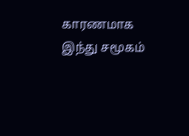காரணமாக இந்து சமூகம்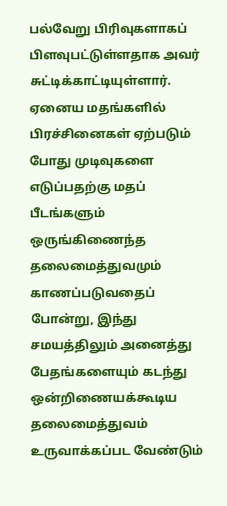பல்வேறு பிரிவுகளாகப் பிளவுபட்டுள்ளதாக அவர் சுட்டிக்காட்டியுள்ளார்.
ஏனைய மதங்களில் பிரச்சினைகள் ஏற்படும் போது முடிவுகளை எடுப்பதற்கு மதப் பீடங்களும் ஒருங்கிணைந்த தலைமைத்துவமும் காணப்படுவதைப் போன்று, இந்து சமயத்திலும் அனைத்து பேதங்களையும் கடந்து ஒன்றிணையக்கூடிய தலைமைத்துவம் உருவாக்கப்பட வேண்டும்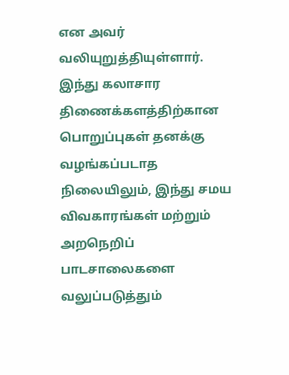என அவர் வலியுறுத்தியுள்ளார்.
இந்து கலாசார திணைக்களத்திற்கான பொறுப்புகள் தனக்கு வழங்கப்படாத நிலையிலும், இந்து சமய விவகாரங்கள் மற்றும் அறநெறிப் பாடசாலைகளை வலுப்படுத்தும்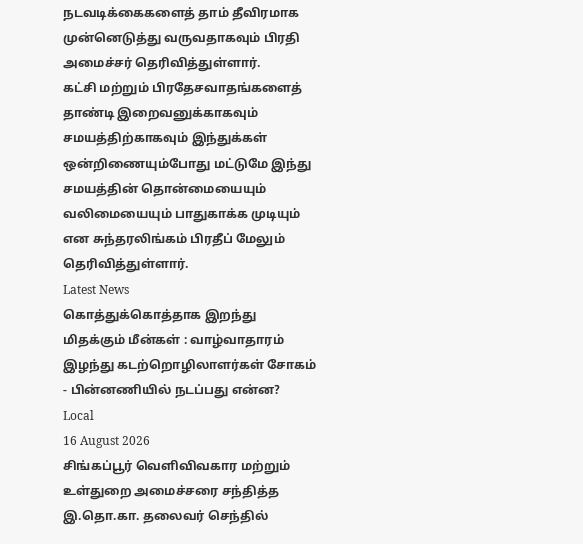நடவடிக்கைகளைத் தாம் தீவிரமாக முன்னெடுத்து வருவதாகவும் பிரதி அமைச்சர் தெரிவித்துள்ளார்.
கட்சி மற்றும் பிரதேசவாதங்களைத் தாண்டி இறைவனுக்காகவும் சமயத்திற்காகவும் இந்துக்கள் ஒன்றிணையும்போது மட்டுமே இந்து சமயத்தின் தொன்மையையும் வலிமையையும் பாதுகாக்க முடியும் என சுந்தரலிங்கம் பிரதீப் மேலும் தெரிவித்துள்ளார்.
Latest News
கொத்துக்கொத்தாக இறந்து மிதக்கும் மீன்கள் : வாழ்வாதாரம் இழந்து கடற்றொழிலாளர்கள் சோகம் - பின்னணியில் நடப்பது என்ன?
Local
16 August 2026
சிங்கப்பூர் வெளிவிவகார மற்றும் உள்துறை அமைச்சரை சந்தித்த இ.தொ.கா. தலைவர் செந்தில்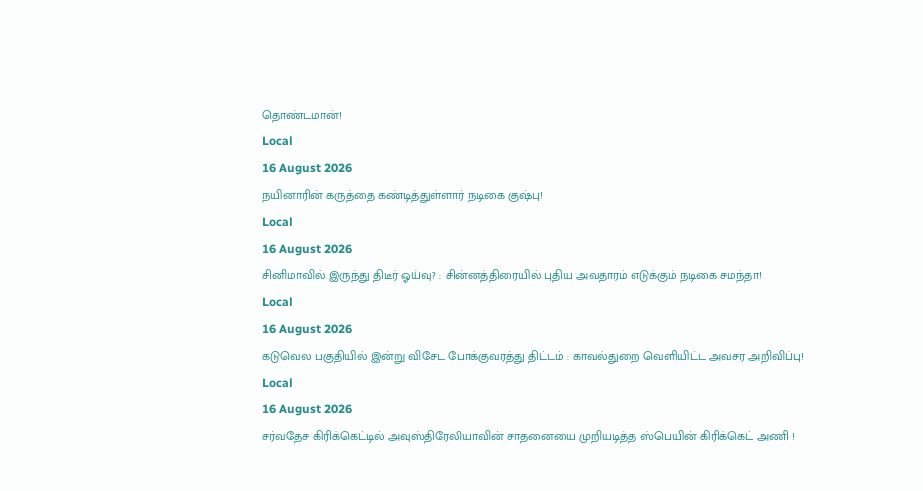தொண்டமான்!
Local
16 August 2026
நயினாரின் கருத்தை கண்டித்துள்ளார் நடிகை குஷ்பு!
Local
16 August 2026
சினிமாவில் இருந்து திடீர் ஓய்வு? : சின்னத்திரையில் புதிய அவதாரம் எடுக்கும் நடிகை சமந்தா!
Local
16 August 2026
கடுவெல பகுதியில் இன்று விசேட போக்குவரத்து திட்டம் : காவல்துறை வெளியிட்ட அவசர அறிவிப்பு!
Local
16 August 2026
சர்வதேச கிரிக்கெட்டில் அவுஸ்திரேலியாவின் சாதனையை முறியடித்த ஸ்பெயின் கிரிக்கெட் அணி !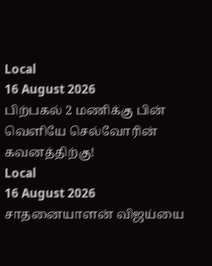Local
16 August 2026
பிற்பகல் 2 மணிக்கு பின் வெளியே செல்வோரின் கவனத்திற்கு!
Local
16 August 2026
சாதனையாளன் விஜய்யை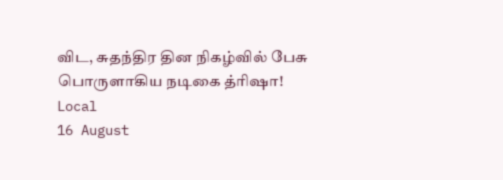விட, சுதந்திர தின நிகழ்வில் பேசு பொருளாகிய நடிகை த்ரிஷா!
Local
16 August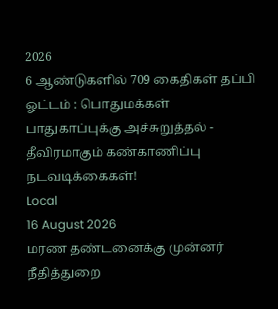2026
6 ஆண்டுகளில் 709 கைதிகள் தப்பி ஓட்டம் : பொதுமக்கள் பாதுகாப்புக்கு அச்சுறுத்தல் - தீவிரமாகும் கண்காணிப்பு நடவடிக்கைகள்!
Local
16 August 2026
மரண தண்டனைக்கு முன்னர் நீதித்துறை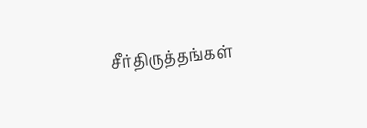சீர்திருத்தங்கள்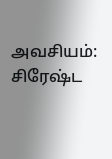அவசியம்: சிரேஷ்ட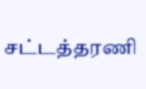சட்டத்தரணி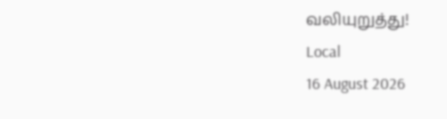வலியுறுத்து!
Local
16 August 2026